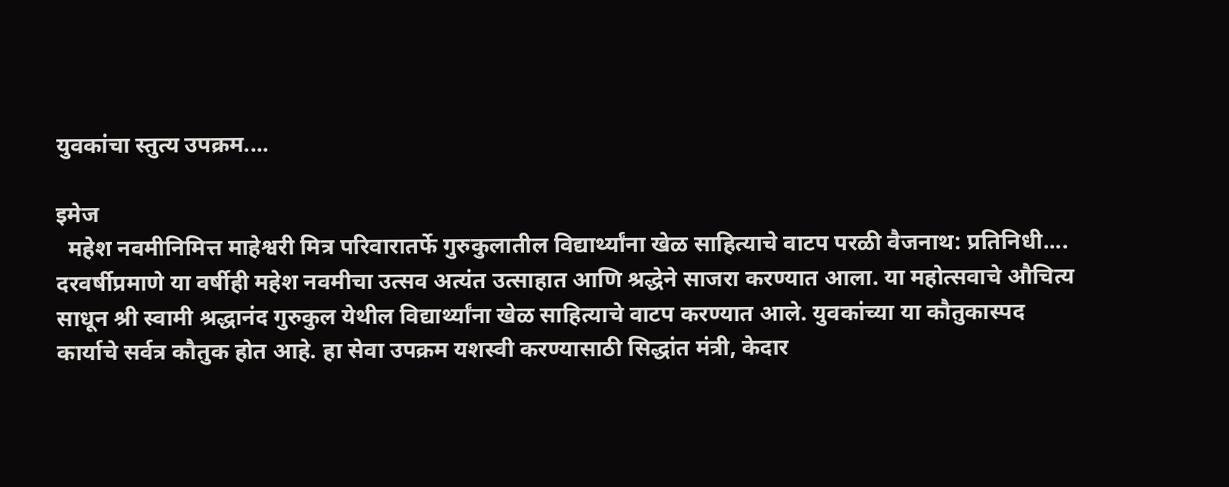युवकांचा स्तुत्य उपक्रम....

इमेज
  महेश नवमीनिमित्त माहेश्वरी मित्र परिवारातर्फे गुरुकुलातील विद्यार्थ्यांना खेळ साहित्याचे वाटप परळी वैजनाथ: प्रतिनिधी.... दरवर्षीप्रमाणे या वर्षीही महेश नवमीचा उत्सव अत्यंत उत्साहात आणि श्रद्धेने साजरा करण्यात आला. या महोत्सवाचे औचित्य साधून श्री स्वामी श्रद्धानंद गुरुकुल येथील विद्यार्थ्यांना खेळ साहित्याचे वाटप करण्यात आले. युवकांच्या या कौतुकास्पद कार्याचे सर्वत्र कौतुक होत आहे. हा सेवा उपक्रम यशस्वी करण्यासाठी सिद्धांत मंत्री, केदार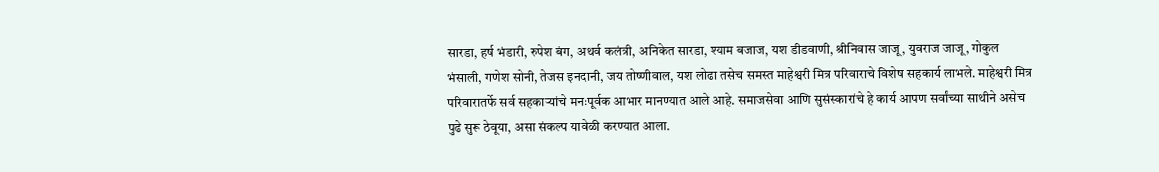सारडा, हर्ष भंडारी, रुपेश बंग, अथर्व कलंत्री, अनिकेत सारडा, श्याम बजाज, यश डीडवाणी, श्रीनिवास जाजू, युवराज जाजू, गोकुल भंसाली, गणेश सोनी, तेजस इनदानी, जय तोष्णीवाल, यश लोढा तसेच समस्त माहेश्वरी मित्र परिवाराचे विशेष सहकार्य लाभले. माहेश्वरी मित्र परिवारातर्फे सर्व सहकाऱ्यांचे मनःपूर्वक आभार मानण्यात आले आहे. समाजसेवा आणि सुसंस्कारांचे हे कार्य आपण सर्वांच्या साथीने असेच पुढे सुरू ठेवूया, असा संकल्प यावेळी करण्यात आला.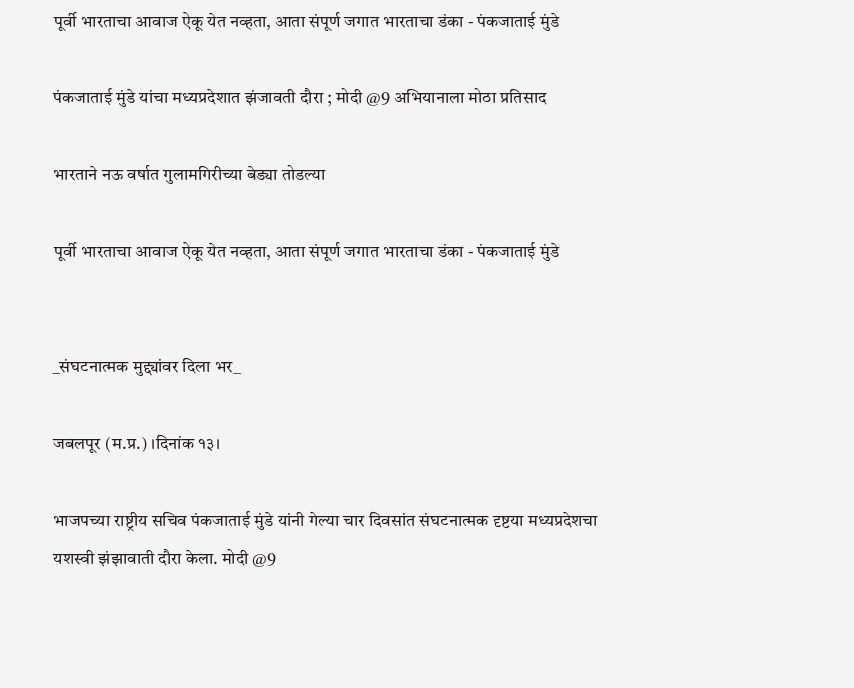पूर्वी भारताचा आवाज ऐकू येत नव्हता, आता संपूर्ण जगात भारताचा डंका - पंकजाताई मुंडे

पंकजाताई मुंडे यांचा मध्यप्रदेशात झंजावती दौरा ; मोदी @9 अभियानाला मोठा प्रतिसाद

भारताने नऊ वर्षात गुलामगिरीच्या बेड्या तोडल्या

पूर्वी भारताचा आवाज ऐकू येत नव्हता, आता संपूर्ण जगात भारताचा डंका - पंकजाताई मुंडे


_संघटनात्मक मुद्द्यांवर दिला भर_

जबलपूर (म.प्र.) ।दिनांक १३।

भाजपच्या राष्ट्रीय सचिव पंकजाताई मुंडे यांनी गेल्या चार दिवसांत संघटनात्मक दृष्टया मध्यप्रदेशचा यशस्वी झंझावाती दौरा केला. मोदी @9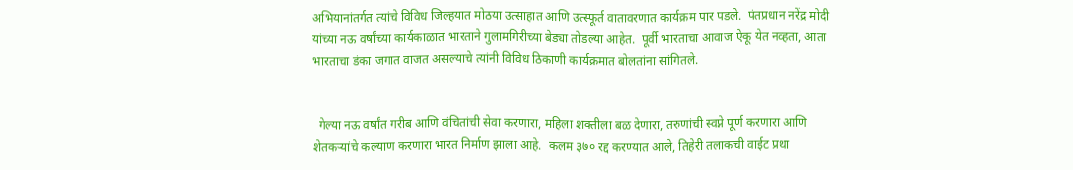अभियानांतर्गत त्यांचे विविध जिल्हयात मोठया उत्साहात आणि उत्स्फूर्त वातावरणात कार्यक्रम पार पडले.  पंतप्रधान नरेंद्र मोदी यांच्या नऊ वर्षांच्या कार्यकाळात भारताने गुलामगिरीच्या बेड्या तोडल्या आहेत.  पूर्वी भारताचा आवाज ऐकू येत नव्हता, आता भारताचा डंका जगात वाजत असल्याचे त्यांनी विविध ठिकाणी कार्यक्रमात बोलतांना सांगितले.


  गेल्या नऊ वर्षांत गरीब आणि वंचितांची सेवा करणारा, महिला शक्तीला बळ देणारा, तरुणांची स्वप्ने पूर्ण करणारा आणि शेतकऱ्यांचे कल्याण करणारा भारत निर्माण झाला आहे.  कलम ३७० रद्द करण्यात आले, तिहेरी तलाकची वाईट प्रथा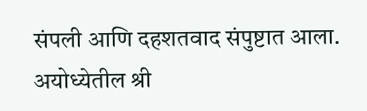संपली आणि दहशतवाद संपुष्टात आला. अयोध्येतील श्री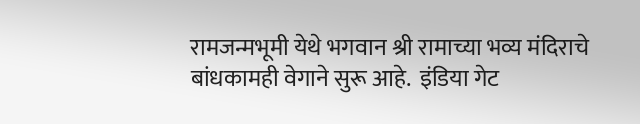रामजन्मभूमी येथे भगवान श्री रामाच्या भव्य मंदिराचे बांधकामही वेगाने सुरू आहे.  इंडिया गेट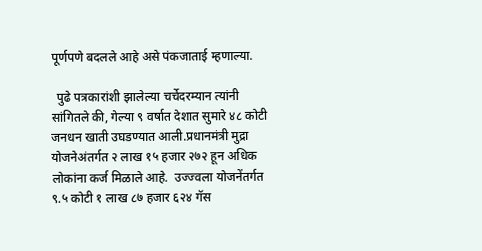पूर्णपणे बदलले आहे असे पंकजाताई म्हणाल्या.

  पुढे पत्रकारांशी झालेल्या चर्चेदरम्यान त्यांनी सांगितले की, गेल्या ९ वर्षात देशात सुमारे ४८ कोटी जनधन खाती उघडण्यात आली.प्रधानमंत्री मुद्रा योजनेअंतर्गत २ लाख १५ हजार २७२ हून अधिक लोकांना कर्ज मिळाले आहे.  उज्ज्वला योजनेंतर्गत ९.५ कोटी १ लाख ८७ हजार ६२४ गॅस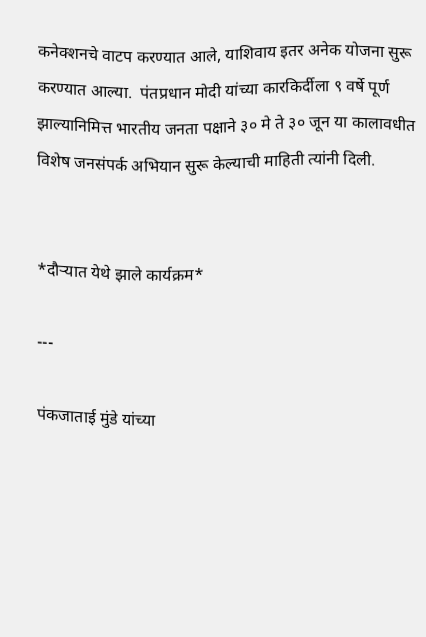कनेक्शनचे वाटप करण्यात आले, याशिवाय इतर अनेक योजना सुरू करण्यात आल्या.  पंतप्रधान मोदी यांच्या कारकिर्दीला ९ वर्षे पूर्ण झाल्यानिमित्त भारतीय जनता पक्षाने ३० मे ते ३० जून या कालावधीत विशेष जनसंपर्क अभियान सुरू केल्याची माहिती त्यांनी दिली.


*दौऱ्यात येथे झाले कार्यक्रम*

---

पंकजाताई मुंडे यांच्या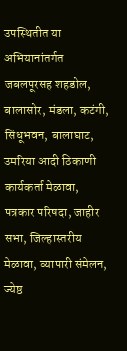उपस्थितीत या अभियानांतर्गत जबलपूरसह शहडोल, बालासोर, मंडला, कटंगी, सिंधूभवन, बालाघाट, उमरिया आदी ठिकाणी कार्यकर्ता मेळावा, पत्रकार परिषदा, जाहीर सभा, जिल्हास्तरीय मेळावा, व्यापारी संमेलन, ज्येष्ठ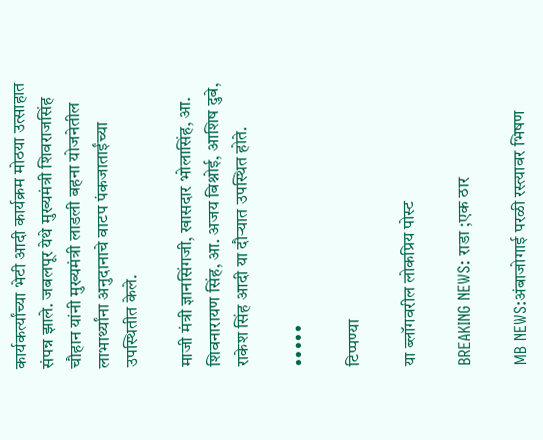कार्यकर्त्यांच्या भेटी आदी कार्यक्रम मोठया उत्साहात संपन्न झाले. जबलपूर येथे मुख्यमंत्री शिवराजसिंह चौहान यांनी मुख्यमंत्री लाडली बहना योजनेतील लाभार्थ्यांना अनुदानाचे वाटप पंकजाताईंच्या उपस्थितीत केले.

माजी मंत्री ज्ञानसिंगजी, खासदार भोलासिंह, आ. शिवनारायण सिंह, आ. अजय बिश्नोई, आशिष दुबे, राकेश सिंह आदी या दौऱ्यात उपस्थित होते.

•••••

टिप्पण्या

या ब्लॉगवरील लोकप्रिय पोस्ट

BREAKING NEWS: राडा ;एक ठार

MB NEWS:अंबाजोगाई परळी रस्त्यावर भिषण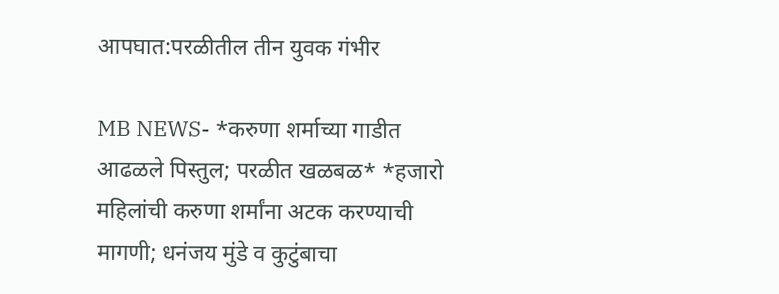आपघात:परळीतील तीन युवक गंभीर

MB NEWS- *करुणा शर्माच्या गाडीत आढळले पिस्तुल; परळीत खळबळ* *हजारो महिलांची करुणा शर्मांना अटक करण्याची मागणी; धनंजय मुंडे व कुटुंबाचा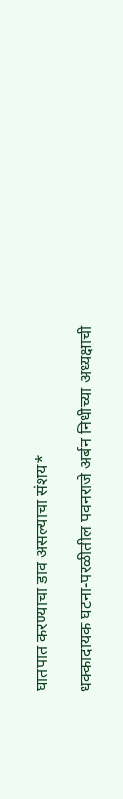घातपात करण्याचा डाव असल्याचा संशय*

धक्कादायक घटना-परळीतील पवनराजे अर्बन निधीच्या अध्यक्षाची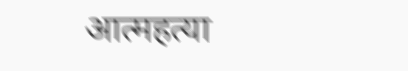आत्महत्या